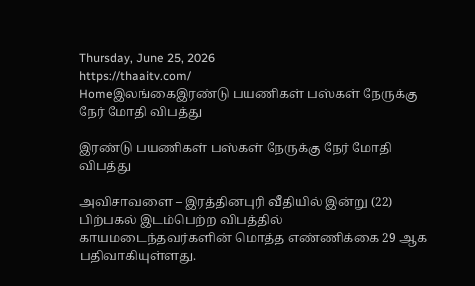Thursday, June 25, 2026
https://thaaitv.com/
Homeஇலங்கைஇரண்டு பயணிகள் பஸ்கள் நேருக்கு நேர் மோதி விபத்து

இரண்டு பயணிகள் பஸ்கள் நேருக்கு நேர் மோதி விபத்து

அவிசாவளை – இரத்தினபுரி வீதியில் இன்று (22) பிற்பகல் இடம்பெற்ற விபத்தில்
காயமடைந்தவர்களின் மொத்த எண்ணிக்கை 29 ஆக பதிவாகியுள்ளது.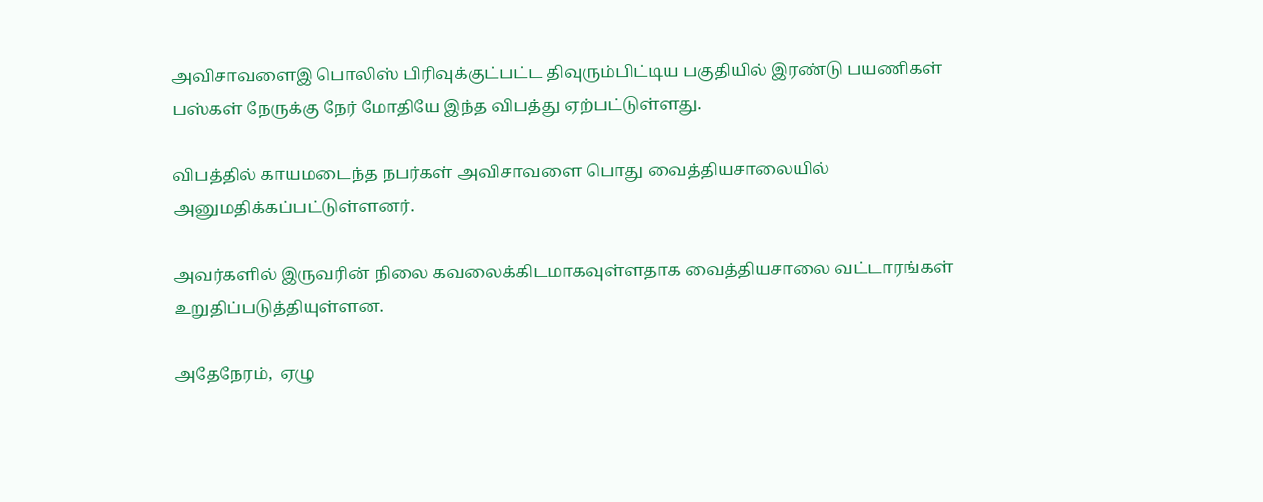அவிசாவளைஇ பொலிஸ் பிரிவுக்குட்பட்ட திவுரும்பிட்டிய பகுதியில் இரண்டு பயணிகள் பஸ்கள் நேருக்கு நேர் மோதியே இந்த விபத்து ஏற்பட்டுள்ளது.

விபத்தில் காயமடைந்த நபர்கள் அவிசாவளை பொது வைத்தியசாலையில் அனுமதிக்கப்பட்டுள்ளனர்.

அவர்களில் இருவரின் நிலை கவலைக்கிடமாகவுள்ளதாக வைத்தியசாலை வட்டாரங்கள் உறுதிப்படுத்தியுள்ளன.

அதேநேரம்,  ஏழு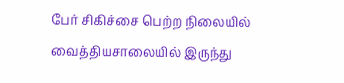பேர் சிகிச்சை பெற்ற நிலையில் வைத்தியசாலையில் இருந்து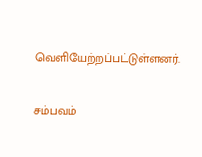வெளியேற்றப்பட்டுள்ளனர்.

சம்பவம்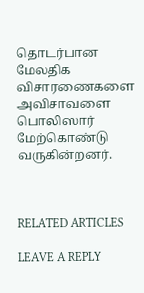தொடர்பான மேலதிக விசாரணைகளை அவிசாவளை பொலிஸார் மேற்கொண்டு வருகின்றனர்.



RELATED ARTICLES

LEAVE A REPLY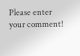Please enter your comment!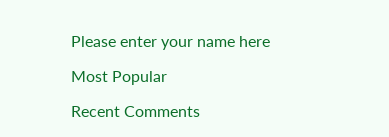Please enter your name here

Most Popular

Recent Comments